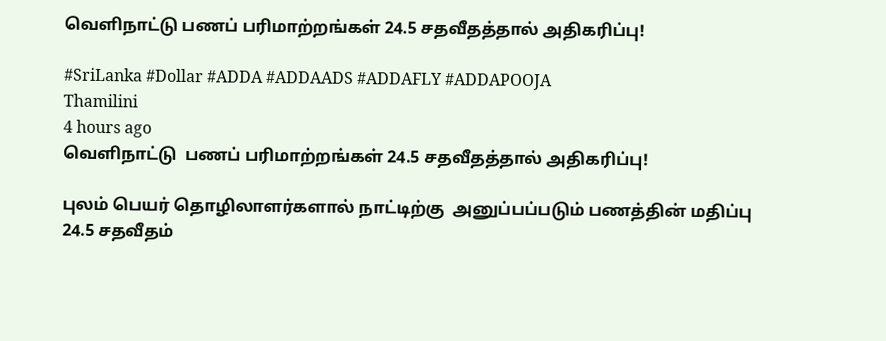வெளிநாட்டு பணப் பரிமாற்றங்கள் 24.5 சதவீதத்தால் அதிகரிப்பு!

#SriLanka #Dollar #ADDA #ADDAADS #ADDAFLY #ADDAPOOJA
Thamilini
4 hours ago
வெளிநாட்டு  பணப் பரிமாற்றங்கள் 24.5 சதவீதத்தால் அதிகரிப்பு!

புலம் பெயர் தொழிலாளர்களால் நாட்டிற்கு  அனுப்பப்படும் பணத்தின் மதிப்பு 24.5 சதவீதம்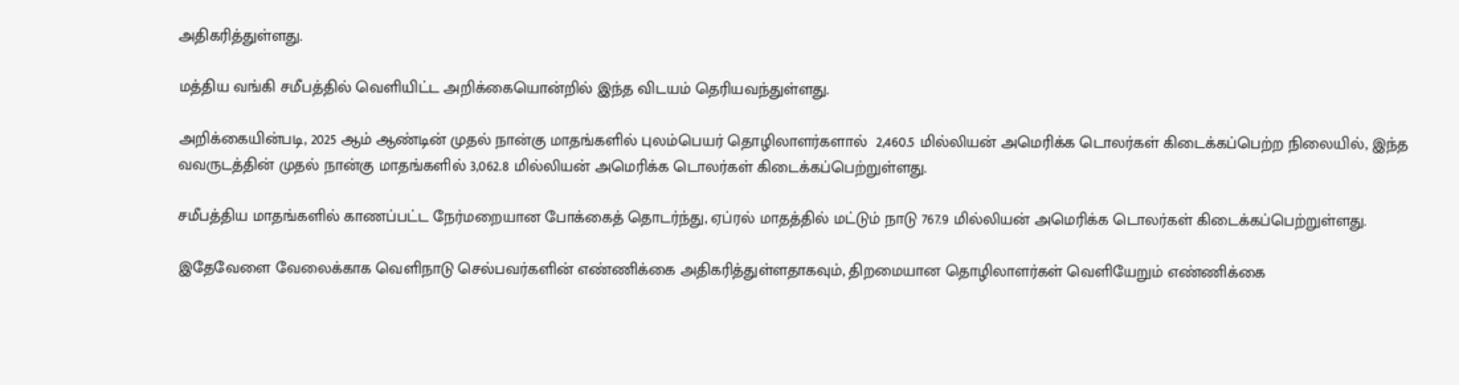அதிகரித்துள்ளது.

மத்திய வங்கி சமீபத்தில் வெளியிட்ட அறிக்கையொன்றில் இந்த விடயம் தெரியவந்துள்ளது.

அறிக்கையின்படி, 2025 ஆம் ஆண்டின் முதல் நான்கு மாதங்களில் புலம்பெயர் தொழிலாளர்களால்  2,460.5 மில்லியன் அமெரிக்க டொலர்கள் கிடைக்கப்பெற்ற நிலையில், இந்த வவருடத்தின் முதல் நான்கு மாதங்களில் 3,062.8 மில்லியன் அமெரிக்க டொலர்கள் கிடைக்கப்பெற்றுள்ளது.

சமீபத்திய மாதங்களில் காணப்பட்ட நேர்மறையான போக்கைத் தொடர்ந்து, ஏப்ரல் மாதத்தில் மட்டும் நாடு 767.9 மில்லியன் அமெரிக்க டொலர்கள் கிடைக்கப்பெற்றுள்ளது.

இதேவேளை வேலைக்காக வெளிநாடு செல்பவர்களின் எண்ணிக்கை அதிகரித்துள்ளதாகவும், திறமையான தொழிலாளர்கள் வெளியேறும் எண்ணிக்கை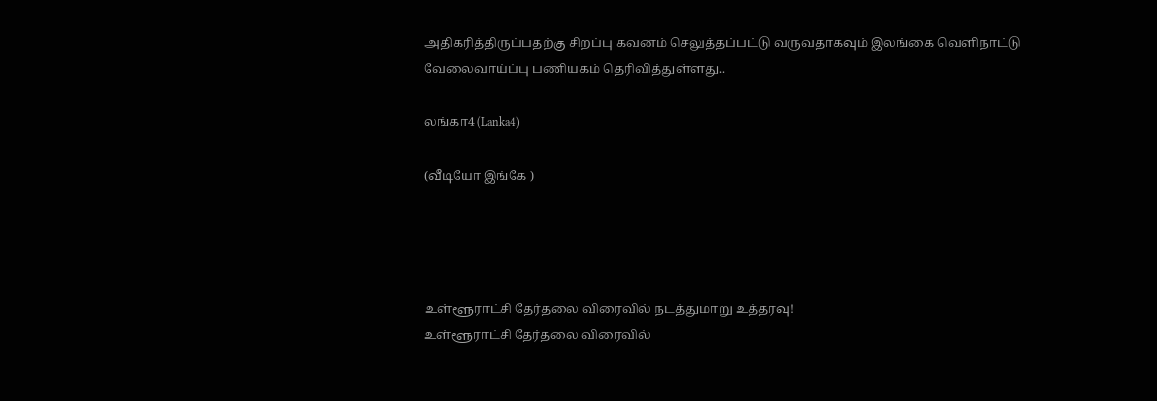அதிகரித்திருப்பதற்கு சிறப்பு கவனம் செலுத்தப்பட்டு வருவதாகவும் இலங்கை வெளிநாட்டு வேலைவாய்ப்பு பணியகம் தெரிவித்துள்ளது..

லங்கா4 (Lanka4)

(வீடியோ இங்கே )




உள்ளூராட்சி தேர்தலை விரைவில் நடத்துமாறு உத்தரவு!
உள்ளூராட்சி தேர்தலை விரைவில்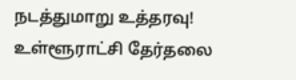நடத்துமாறு உத்தரவு!
உள்ளூராட்சி தேர்தலை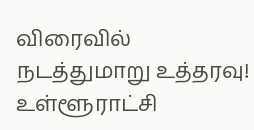விரைவில் நடத்துமாறு உத்தரவு!
உள்ளூராட்சி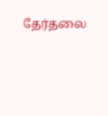தேர்தலை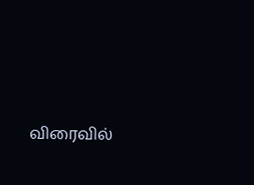விரைவில்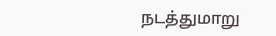நடத்துமாறு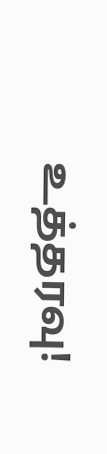உத்தரவு!